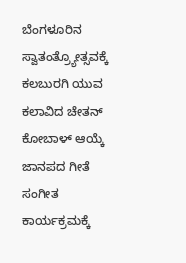ಬೆಂಗಳೂರಿನ ಸ್ವಾತಂತ್ರ್ಯೋತ್ಸವಕ್ಕೆ ಕಲಬುರಗಿ ಯುವ ಕಲಾವಿದ ಚೇತನ್ ಕೋಬಾಳ್ ಆಯ್ಕೆ
ಜಾನಪದ ಗೀತೆ ಸಂಗೀತ ಕಾರ್ಯಕ್ರಮಕ್ಕೆ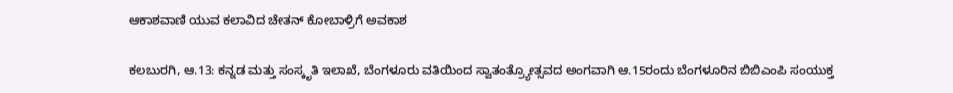ಆಕಾಶವಾಣಿ ಯುವ ಕಲಾವಿದ ಚೇತನ್ ಕೋಬಾಳ್ರಿಗೆ ಅವಕಾಶ

ಕಲಬುರಗಿ, ಆ.13: ಕನ್ನಡ ಮತ್ತು ಸಂಸ್ಕೃತಿ ಇಲಾಖೆ, ಬೆಂಗಳೂರು ವತಿಯಿಂದ ಸ್ವಾತಂತ್ರ್ಯೋತ್ಸವದ ಅಂಗವಾಗಿ ಆ.15ರಂದು ಬೆಂಗಳೂರಿನ ಬಿಬಿಎಂಪಿ ಸಂಯುಕ್ತ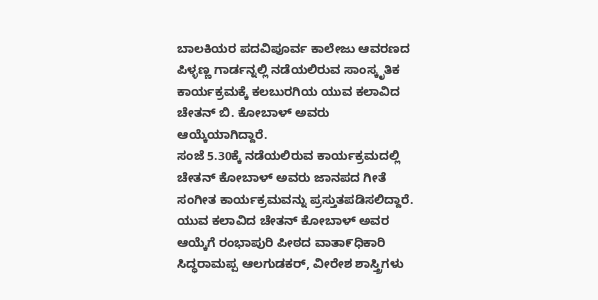ಬಾಲಕಿಯರ ಪದವಿಪೂರ್ವ ಕಾಲೇಜು ಆವರಣದ ಪಿಳ್ಳಣ್ಣ ಗಾರ್ಡನ್ನಲ್ಲಿ ನಡೆಯಲಿರುವ ಸಾಂಸ್ಕೃತಿಕ ಕಾರ್ಯಕ್ರಮಕ್ಕೆ ಕಲಬುರಗಿಯ ಯುವ ಕಲಾವಿದ ಚೇತನ್ ಬಿ. ಕೋಬಾಳ್ ಅವರು ಆಯ್ಕೆಯಾಗಿದ್ದಾರೆ.
ಸಂಜೆ 5.30ಕ್ಕೆ ನಡೆಯಲಿರುವ ಕಾರ್ಯಕ್ರಮದಲ್ಲಿ ಚೇತನ್ ಕೋಬಾಳ್ ಅವರು ಜಾನಪದ ಗೀತೆ ಸಂಗೀತ ಕಾರ್ಯಕ್ರಮವನ್ನು ಪ್ರಸ್ತುತಪಡಿಸಲಿದ್ದಾರೆ. ಯುವ ಕಲಾವಿದ ಚೇತನ್ ಕೋಬಾಳ್ ಅವರ ಆಯ್ಕೆಗೆ ರಂಭಾಪುರಿ ಪೀಠದ ವಾತಾ೯ಧಿಕಾರಿ ಸಿದ್ಧರಾಮಪ್ಪ ಆಲಗುಡಕರ್, ವೀರೇಶ ಶಾಸ್ತ್ರಿಗಳು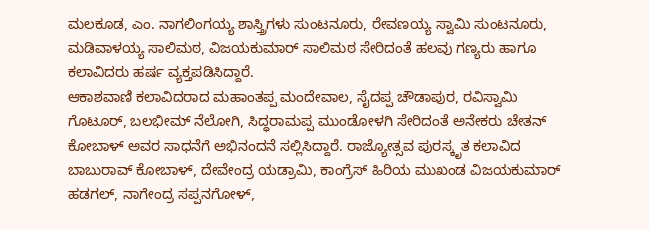ಮಲಕೂಡ, ಎಂ. ನಾಗಲಿಂಗಯ್ಯ ಶಾಸ್ತ್ರಿಗಳು ಸುಂಟನೂರು, ರೇವಣಯ್ಯ ಸ್ವಾಮಿ ಸುಂಟನೂರು, ಮಡಿವಾಳಯ್ಯ ಸಾಲಿಮಠ, ವಿಜಯಕುಮಾರ್ ಸಾಲಿಮಠ ಸೇರಿದಂತೆ ಹಲವು ಗಣ್ಯರು ಹಾಗೂ ಕಲಾವಿದರು ಹರ್ಷ ವ್ಯಕ್ತಪಡಿಸಿದ್ದಾರೆ.
ಆಕಾಶವಾಣಿ ಕಲಾವಿದರಾದ ಮಹಾಂತಪ್ಪ ಮಂದೇವಾಲ, ಸೈದಪ್ಪ ಚೌಡಾಪುರ, ರವಿಸ್ವಾಮಿ ಗೊಟೂರ್, ಬಲಭೀಮ್ ನೆಲೋಗಿ, ಸಿದ್ಧರಾಮಪ್ಪ ಮುಂಡೋಳಗಿ ಸೇರಿದಂತೆ ಅನೇಕರು ಚೇತನ್ ಕೋಬಾಳ್ ಅವರ ಸಾಧನೆಗೆ ಅಭಿನಂದನೆ ಸಲ್ಲಿಸಿದ್ದಾರೆ. ರಾಜ್ಯೋತ್ಸವ ಪುರಸ್ಕೃತ ಕಲಾವಿದ ಬಾಬುರಾವ್ ಕೋಬಾಳ್, ದೇವೇಂದ್ರ ಯಡ್ರಾಮಿ, ಕಾಂಗ್ರೆಸ್ ಹಿರಿಯ ಮುಖಂಡ ವಿಜಯಕುಮಾರ್ ಹಡಗಲ್, ನಾಗೇಂದ್ರ ಸಪ್ಪನಗೋಳ್,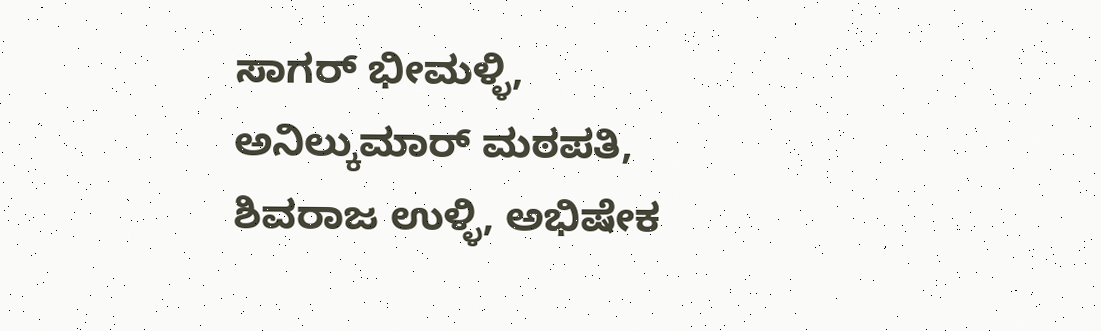ಸಾಗರ್ ಭೀಮಳ್ಳಿ, ಅನಿಲ್ಕುಮಾರ್ ಮಠಪತಿ, ಶಿವರಾಜ ಉಳ್ಳಿ, ಅಭಿಷೇಕ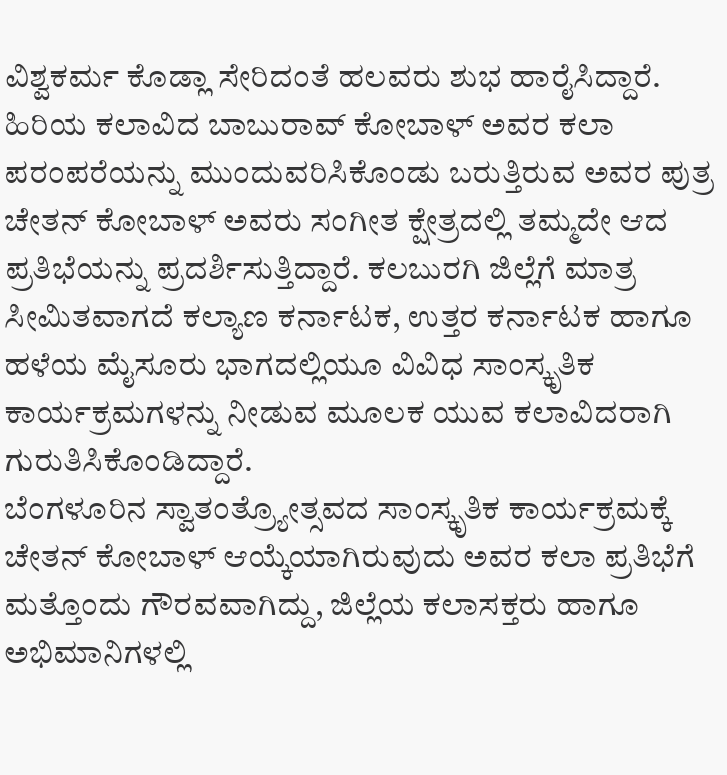ವಿಶ್ವಕರ್ಮ ಕೊಡ್ಲಾ ಸೇರಿದಂತೆ ಹಲವರು ಶುಭ ಹಾರೈಸಿದ್ದಾರೆ.
ಹಿರಿಯ ಕಲಾವಿದ ಬಾಬುರಾವ್ ಕೋಬಾಳ್ ಅವರ ಕಲಾ ಪರಂಪರೆಯನ್ನು ಮುಂದುವರಿಸಿಕೊಂಡು ಬರುತ್ತಿರುವ ಅವರ ಪುತ್ರ ಚೇತನ್ ಕೋಬಾಳ್ ಅವರು ಸಂಗೀತ ಕ್ಷೇತ್ರದಲ್ಲಿ ತಮ್ಮದೇ ಆದ ಪ್ರತಿಭೆಯನ್ನು ಪ್ರದರ್ಶಿಸುತ್ತಿದ್ದಾರೆ. ಕಲಬುರಗಿ ಜಿಲ್ಲೆಗೆ ಮಾತ್ರ ಸೀಮಿತವಾಗದೆ ಕಲ್ಯಾಣ ಕರ್ನಾಟಕ, ಉತ್ತರ ಕರ್ನಾಟಕ ಹಾಗೂ ಹಳೆಯ ಮೈಸೂರು ಭಾಗದಲ್ಲಿಯೂ ವಿವಿಧ ಸಾಂಸ್ಕೃತಿಕ ಕಾರ್ಯಕ್ರಮಗಳನ್ನು ನೀಡುವ ಮೂಲಕ ಯುವ ಕಲಾವಿದರಾಗಿ ಗುರುತಿಸಿಕೊಂಡಿದ್ದಾರೆ.
ಬೆಂಗಳೂರಿನ ಸ್ವಾತಂತ್ರ್ಯೋತ್ಸವದ ಸಾಂಸ್ಕೃತಿಕ ಕಾರ್ಯಕ್ರಮಕ್ಕೆ ಚೇತನ್ ಕೋಬಾಳ್ ಆಯ್ಕೆಯಾಗಿರುವುದು ಅವರ ಕಲಾ ಪ್ರತಿಭೆಗೆ ಮತ್ತೊಂದು ಗೌರವವಾಗಿದ್ದು, ಜಿಲ್ಲೆಯ ಕಲಾಸಕ್ತರು ಹಾಗೂ ಅಭಿಮಾನಿಗಳಲ್ಲಿ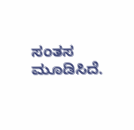ಸಂತಸ ಮೂಡಿಸಿದೆ.